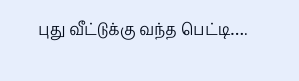புது வீட்டுக்கு வந்த பெட்டி….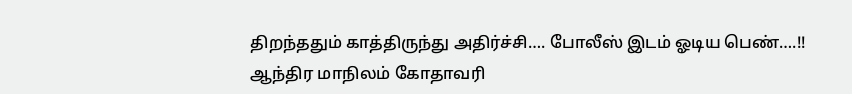திறந்ததும் காத்திருந்து அதிர்ச்சி…. போலீஸ் இடம் ஓடிய பெண்….!!
ஆந்திர மாநிலம் கோதாவரி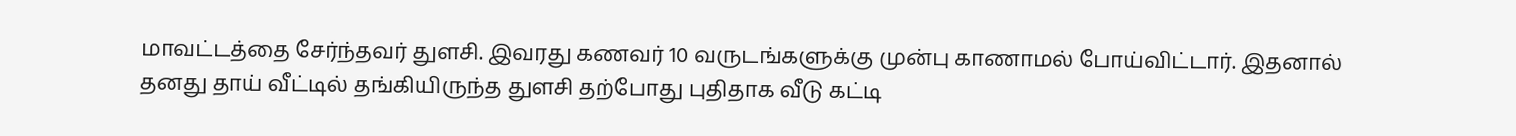மாவட்டத்தை சேர்ந்தவர் துளசி. இவரது கணவர் 10 வருடங்களுக்கு முன்பு காணாமல் போய்விட்டார். இதனால் தனது தாய் வீட்டில் தங்கியிருந்த துளசி தற்போது புதிதாக வீடு கட்டி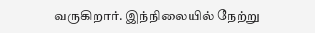வருகிறார். இந்நிலையில் நேற்று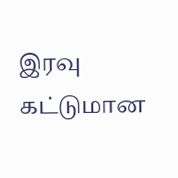இரவு கட்டுமான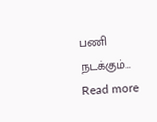பணி நடக்கும்…
Read more